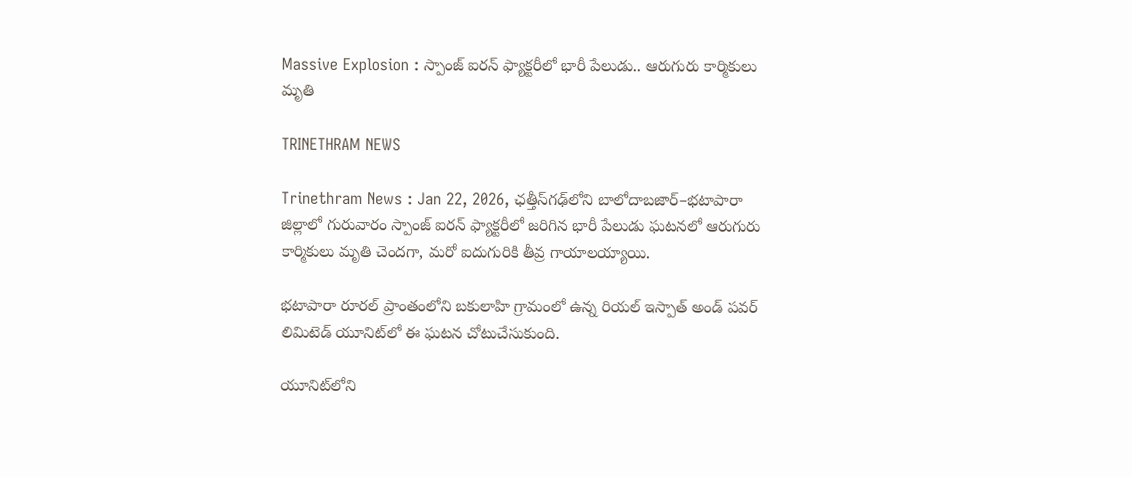Massive Explosion : స్పాంజ్‌ ఐరన్‌ ఫ్యాక్టరీలో భారీ పేలుడు.. ఆరుగురు కార్మికులు మృతి

TRINETHRAM NEWS

Trinethram News : Jan 22, 2026, ఛత్తీస్‌గఢ్‌లోని బాలోదాబజార్–భటాపారా జిల్లాలో గురువారం స్పాంజ్‌ ఐరన్‌ ఫ్యాక్టరీలో జరిగిన భారీ పేలుడు ఘటనలో ఆరుగురు కార్మికులు మృతి చెందగా, మరో ఐదుగురికి తీవ్ర గాయాలయ్యాయి.

భటాపారా రూరల్‌ ప్రాంతంలోని బకులాహి గ్రామంలో ఉన్న రియల్‌ ఇస్పాత్‌ అండ్‌ పవర్‌ లిమిటెడ్‌ యూనిట్‌లో ఈ ఘటన చోటుచేసుకుంది.

యూనిట్‌లోని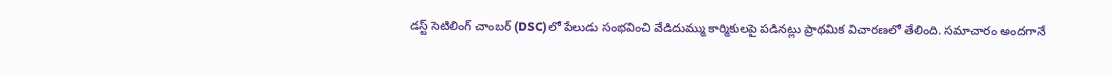డస్ట్‌ సెటిలింగ్‌ చాంబర్‌ (DSC)లో పేలుడు సంభవించి వేడిదుమ్ము కార్మికులపై పడినట్లు ప్రాథమిక విచారణలో తేలింది. సమాచారం అందగానే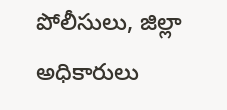పోలీసులు, జిల్లా అధికారులు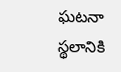ఘటనా స్థలానికి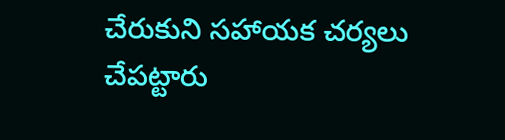చేరుకుని సహాయక చర్యలు చేపట్టారు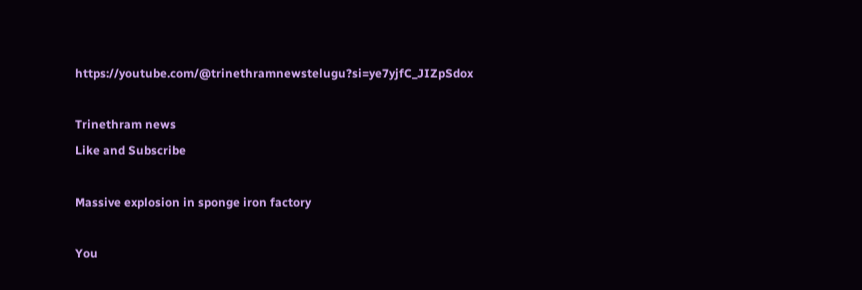https://youtube.com/@trinethramnewstelugu?si=ye7yjfC_JIZpSdox

Trinethram news
Like and Subscribe

Massive explosion in sponge iron factory

You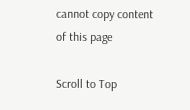cannot copy content of this page

Scroll to Top